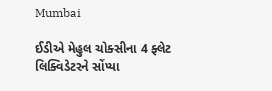Mumbai

ઈડીએ મેહુલ ચોક્સીના 4 ફ્લેટ લિક્વિડેટરને સોંપ્યા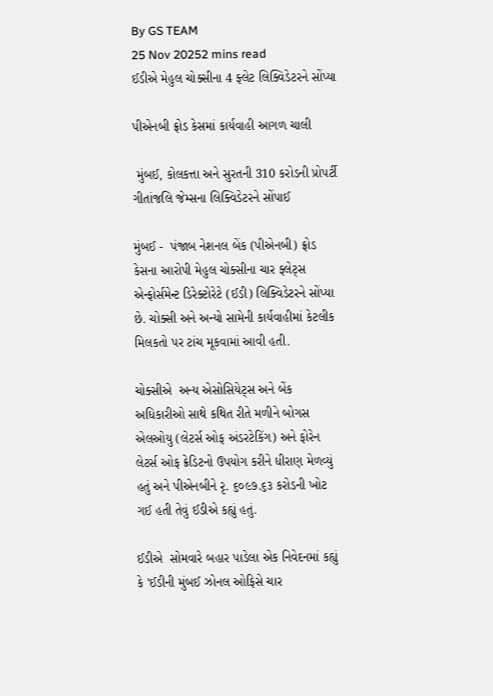By GS TEAM
25 Nov 20252 mins read
ઈડીએ મેહુલ ચોક્સીના 4 ફ્લેટ લિક્વિડેટરને સોંપ્યા

પીએનબી ફ્રોડ કેસમાં કાર્યવાહી આગળ ચાલી

 મુંબઈ, કોલકત્તા અને સુરતની 310 કરોડની પ્રોપર્ટી   ગીતાંજલિ જેમ્સના લિક્વિડેટરને સોંપાઈ

મુંબઈ -  પંજાબ નેશનલ બેંક (પીએનબી) ફ્રોડ કેસના આરોપી મેહુલ ચોક્સીના ચાર ફ્લેટ્સ એન્ફોર્સમેન્ટ ડિરેક્ટોરેટે (ઈડી) લિક્વિડેટરને સોંપ્યા છે. ચોક્સી અને અન્યો સામેની કાર્યવાહીમાં કેટલીક મિલકતો પર ટાંચ મૂકવામાં આવી હતી.

ચોક્સીએ  અન્ય એસોસિયેટ્સ અને બેંક અધિકારીઓ સાથે કથિત રીતે મળીને બોગસ એલઓયુ (લેટર્સ ઓફ અંડરટેકિંગ) અને ફોરેન લેટર્સ ઓફ ક્રેડિટનો ઉપયોગ કરીને ધીરાણ મેળવ્યું હતું અને પીએનબીને રૃ. ૬૦૯૭.૬૩ કરોડની ખોટ ગઈ હતી તેવું ઈડીએ કહ્યું હતું.

ઈડીએ  સોમવારે બહાર પાડેલા એક નિવેદનમાં કહ્યું કે 'ઈડીની મુંબઈ ઝોનલ ઓફિસે ચાર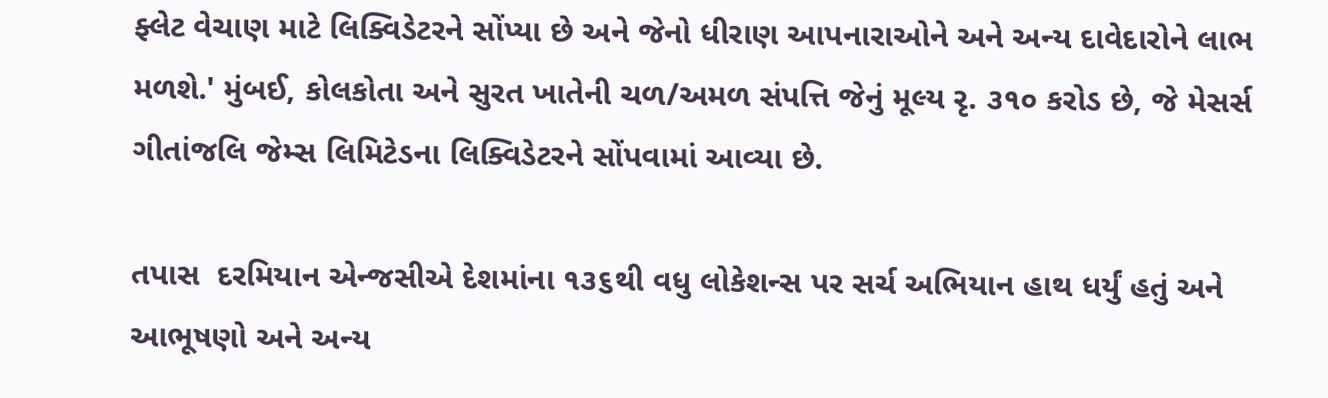ફ્લેટ વેચાણ માટે લિક્વિડેટરને સોંપ્યા છે અને જેનો ધીરાણ આપનારાઓને અને અન્ય દાવેદારોને લાભ મળશે.' મુંબઈ, કોલકોતા અને સુરત ખાતેની ચળ/અમળ સંપત્તિ જેનું મૂલ્ય રૃ. ૩૧૦ કરોડ છે, જે મેસર્સ ગીતાંજલિ જેમ્સ લિમિટેડના લિક્વિડેટરને સોંપવામાં આવ્યા છે.

તપાસ  દરમિયાન એન્જસીએ દેશમાંના ૧૩૬થી વધુ લોકેશન્સ પર સર્ચ અભિયાન હાથ ધર્યું હતું અને આભૂષણો અને અન્ય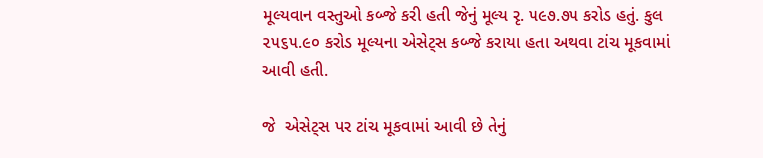મૂલ્યવાન વસ્તુઓ કબ્જે કરી હતી જેનું મૂલ્ય રૃ. ૫૯૭.૭૫ કરોડ હતું. કુલ ૨૫૬૫.૯૦ કરોડ મૂલ્યના એસેટ્સ કબ્જે કરાયા હતા અથવા ટાંચ મૂકવામાં આવી હતી.

જે  એસેટ્સ પર ટાંચ મૂકવામાં આવી છે તેનું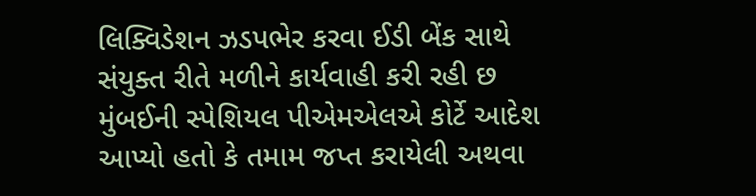લિક્વિડેશન ઝડપભેર કરવા ઈડી બેંક સાથે સંયુક્ત રીતે મળીને કાર્યવાહી કરી રહી છ મુંબઈની સ્પેશિયલ પીએમએલએ કોર્ટે આદેશ આપ્યો હતો કે તમામ જપ્ત કરાયેલી અથવા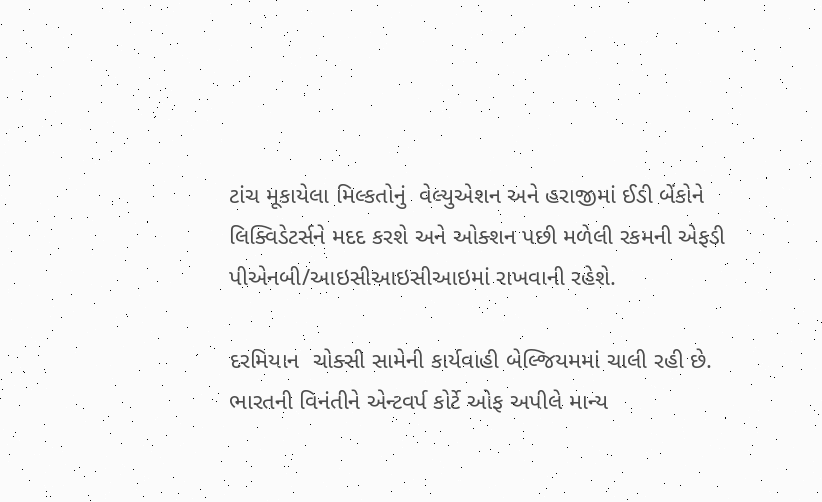ટાંચ મૂકાયેલા મિલ્કતોનું  વેલ્યુએશન અને હરાજીમાં ઈડી બેંકોને લિક્વિડેટર્સને મદદ કરશે અને ઓક્શન પછી મળેલી રકમની એફડી પીએનબી/આઇસીઆઇસીઆઇમાં રાખવાની રહેશે.

દરમિયાન  ચોક્સી સામેની કાર્યવાહી બેલ્જિયમમાં ચાલી રહી છે. ભારતની વિનંતીને એન્ટવર્પ કોર્ટે ઓફ અપીલે માન્ય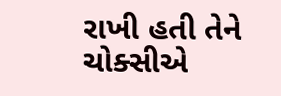રાખી હતી તેને ચોક્સીએ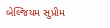બેલ્જિયમ સુપ્રીમ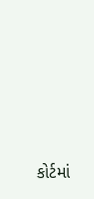કોર્ટમાં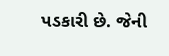પડકારી છે. જેની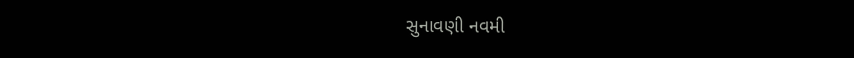સુનાવણી નવમી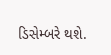ડિસેમ્બરે થશે.